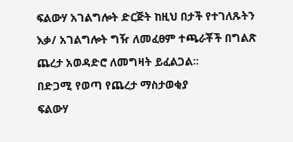ፍልውሃ አገልግሎት ድርጅት ከዚህ በታች የተገለጹትን እቃ/ አገልግሎት ግዥ ለመፈፀም ተጫራቾች በግልጽ ጨረታ አወዳድሮ ለመግዛት ይፈልጋል፡፡
በድጋሚ የወጣ የጨረታ ማስታወቂያ
ፍልውሃ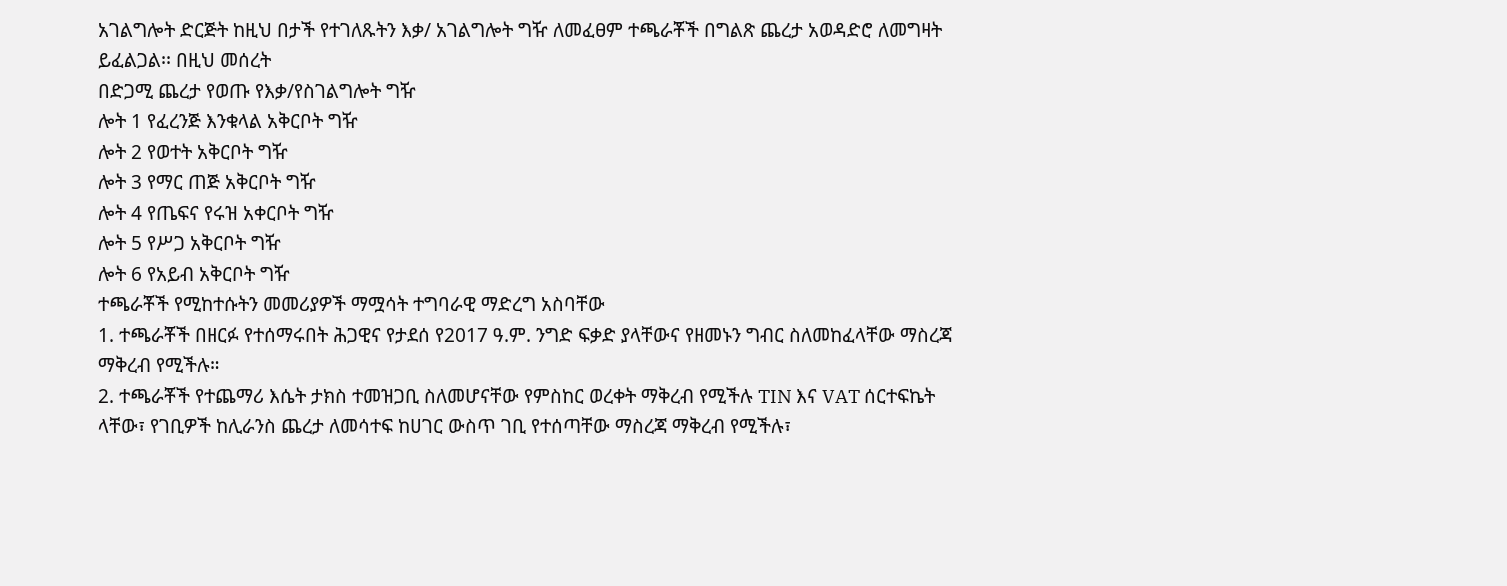አገልግሎት ድርጅት ከዚህ በታች የተገለጹትን እቃ/ አገልግሎት ግዥ ለመፈፀም ተጫራቾች በግልጽ ጨረታ አወዳድሮ ለመግዛት ይፈልጋል፡፡ በዚህ መሰረት
በድጋሚ ጨረታ የወጡ የእቃ/የስገልግሎት ግዥ
ሎት 1 የፈረንጅ እንቁላል አቅርቦት ግዥ
ሎት 2 የወተት አቅርቦት ግዥ
ሎት 3 የማር ጠጅ አቅርቦት ግዥ
ሎት 4 የጤፍና የሩዝ አቀርቦት ግዥ
ሎት 5 የሥጋ አቅርቦት ግዥ
ሎት 6 የአይብ አቅርቦት ግዥ
ተጫራቾች የሚከተሱትን መመሪያዎች ማሟሳት ተግባራዊ ማድረግ አስባቸው
1. ተጫራቾች በዘርፉ የተሰማሩበት ሕጋዊና የታደሰ የ2017 ዓ.ም. ንግድ ፍቃድ ያላቸውና የዘመኑን ግብር ስለመከፈላቸው ማስረጃ ማቅረብ የሚችሉ።
2. ተጫራቾች የተጨማሪ እሴት ታክስ ተመዝጋቢ ስለመሆናቸው የምስከር ወረቀት ማቅረብ የሚችሉ TIN እና VAT ሰርተፍኬት ላቸው፣ የገቢዎች ከሊራንስ ጨረታ ለመሳተፍ ከሀገር ውስጥ ገቢ የተሰጣቸው ማስረጃ ማቅረብ የሚችሉ፣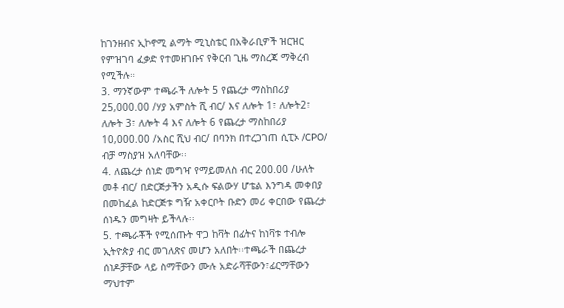ከገንዘብና ኢኮኖሚ ልማት ሚኒስቴር በአቅራቢዎች ዝርዝር የምዝገባ ፈቃድ የተመዘገቡና የቅርብ ጊዜ ማስረጃ ማቅረብ የሚችሉ።
3. ማንኛውም ተጫራች ለሎት 5 የጨረታ ማስከበሪያ 25,000.00 /ሃያ አምስት ሺ ብር/ እና ለሎት 1፣ ለሎት2፣ ለሎት 3፣ ለሎት 4 እና ለሎት 6 የጨረታ ማስከበሪያ 10,000.00 /አስር ሺህ ብር/ በባንክ በተረጋገጠ ሲፒኦ /CPO/ ብቻ ማስያዝ አለባቸው፡፡
4. ለጨረታ ሰነድ መግዣ የማይመለስ ብር 200.00 /ሁለት መቶ ብር/ በድርጅታችን አዲሱ ፍልውሃ ሆቴል እንግዳ መቀበያ በመከፈል ከድርጅቱ ግዥ አቀርቦት ቡድን መሪ ቀርበው የጨረታ ሰነዱን መግዛት ይችላሉ፡፡
5. ተጫራቾች የሚሰጡት ዋጋ ከቫት በፊትና ከነቫቱ ተብሎ ኢትዮጵያ ብር መገለጽና መሆን አለበት፡፡ተጫራች በጨረታ ሰነዶቻቸው ላይ ስማቸውን ሙሉ አድራሻቸውን፣ፊርማቸውን ማህተም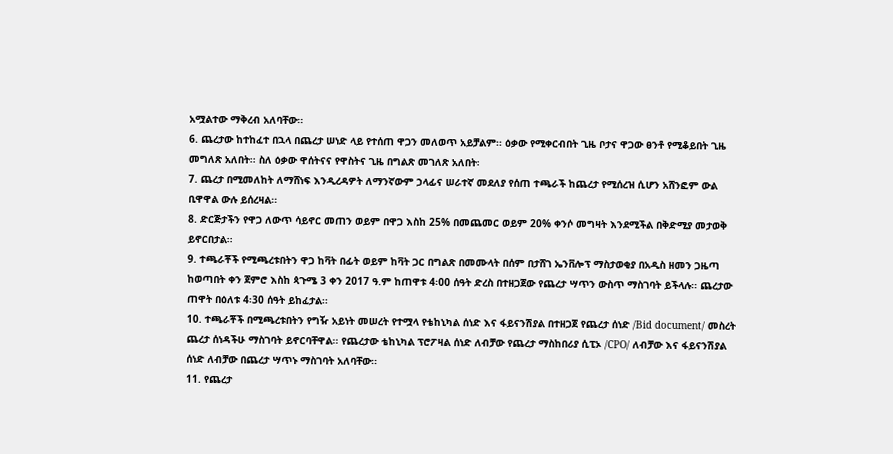አሟልተው ማቅረብ አለባቸው፡፡
6. ጨረታው ከተከፈተ በኋላ በጨረታ ሠነድ ላይ የተሰጠ ዋጋን መለወጥ አይቻልም፡፡ ዕቃው የሚቀርብበት ጊዜ ቦታና ዋጋው ፀንቶ የሚቆይበት ጊዜ መግለጽ አለበት፡፡ ስለ ዕቃው ዋሰትናና የዋስትና ጊዜ በግልጽ መገለጽ አለበት፡
7. ጨረታ በሚመለከት ለማሸነፍ እንዲረዳዎት ለማንኛውም ኃላፊና ሠራተኛ መደለያ የሰጠ ተጫራች ከጨረታ የሚሰረዝ ሲሆን አሸንፎም ውል ቢዋዋል ውሉ ይሰረዛል፡፡
8. ድርጅታችን የዋጋ ለውጥ ሳይኖር መጠን ወይም በዋጋ እስከ 25% በመጨመር ወይም 20% ቀንሶ መግዛት እንደሚችል በቅድሚያ መታወቅ ይኖርበታል፡፡
9. ተጫራቾች የሚጫረቱበትን ዋጋ ከቫት በፊት ወይም ከቫት ጋር በግልጽ በመሙላት በሰም በታሸገ ኤንቨሎፕ ማስታወቂያ በአዲስ ዘመን ጋዜጣ ከወጣበት ቀን ጀምሮ እስከ ጳጉሜ 3 ቀን 2017 ዓ.ም ከጠዋቱ 4፡00 ሰዓት ድረስ በተዘጋጀው የጨረታ ሣጥን ውስጥ ማስገባት ይችላሉ፡፡ ጨረታው ጠዋት በዕለቱ 4፡30 ሰዓት ይከፈታል፡፡
10. ተጫራቾች በሚጫረቱበትን የግዥ አይነት መሠረት የተሟላ የቴከኒካል ሰነድ እና ፋይናንሽያል በተዘጋጀ የጨረታ ሰነድ /Bid document/ መስረት ጨረታ ሰነዳችሁ ማስገባት ይኖርባቸዋል፡፡ የጨረታው ቴከኒካል ፕሮፖዛል ሰነድ ለብቻው የጨረታ ማስከበሪያ ሲፒኦ /CPO/ ለብቻው እና ፋይናንሽያል ሰነድ ለብቻው በጨረታ ሣጥኑ ማስገባት አለባቸው፡፡
11. የጨረታ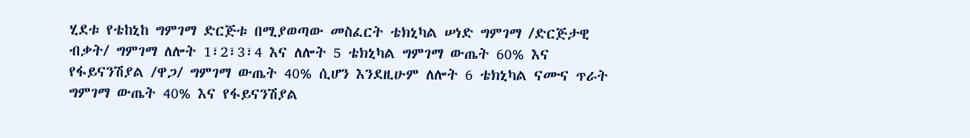ሂደቱ የቴከኒከ ግምገማ ድርጅቱ በሚያወጣው መስፈርት ቴክኒካል ሠነድ ግምገማ /ድርጅታዊ ብቃት/ ግምገማ ለሎት 1፣2፣3፣4 እና ለሎት 5 ቴክኒካል ግምገማ ውጤት 60% እና የፋይናንሽያል /ዋጋ/ ግምገማ ውጤት 40% ሲሆን እንደዚሁም ለሎት 6 ቴክኒካል ናሙና ጥራት ግምገማ ውጤት 40% እና የፋይናንሽያል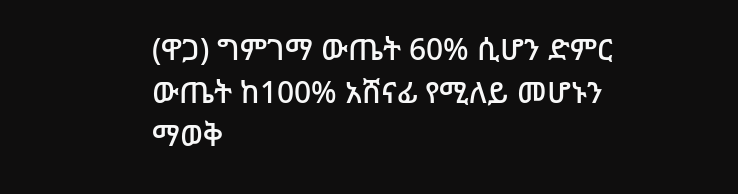(ዋጋ) ግምገማ ውጤት 60% ሲሆን ድምር ውጤት ከ100% አሸናፊ የሚለይ መሆኑን ማወቅ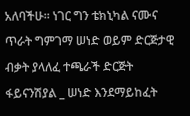አለባችሁ፡፡ ነገር ግን ቴክኒካል ናሙና ጥራት ግምገማ ሠነድ ወይም ድርጅታዊ ብቃት ያላለፈ ተጫራች ድርጅት ፋይናንሽያል _ ሠነድ እንደማይከፈት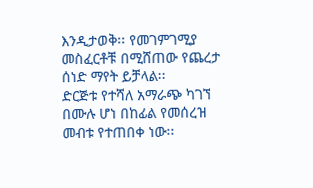እንዲታወቅ፡፡ የመገምገሚያ መስፈርቶቹ በሚሸጠው የጨረታ ሰነድ ማየት ይቻላል፡፡
ድርጅቱ የተሻለ አማራጭ ካገኘ በሙሉ ሆነ በከፊል የመሰረዝ መብቱ የተጠበቀ ነው፡፡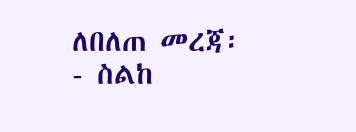ለበለጠ መረጃ፡- ስልከ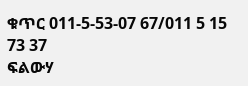ቁጥር 011-5-53-07 67/011 5 15 73 37
ፍልውሃ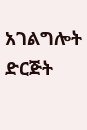አገልግሎት ድርጅት